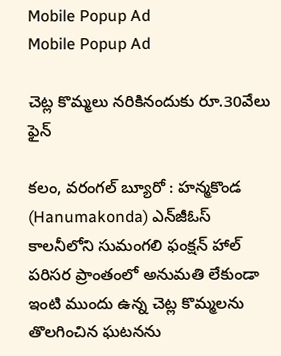Mobile Popup Ad
Mobile Popup Ad

చెట్ల కొమ్మలు నరికినందుకు రూ.30వేలు ఫైన్

కలం, వరంగల్ బ్యూరో : హన్మకొండ (Hanumakonda) ఎన్‌జీఓస్ కాలనీలోని సుమంగలి ఫంక్షన్ హాల్ పరిసర ప్రాంతంలో అనుమతి లేకుండా ఇంటి ముందు ఉన్న చెట్ల కొమ్మలను తొలగించిన ఘటనను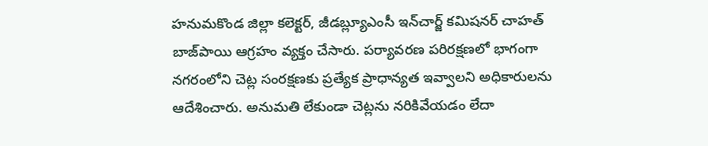హనుమకొండ జిల్లా కలెక్టర్, జీడబ్ల్యూఎంసీ ఇన్‌చార్జ్ కమిషనర్ చాహత్ బాజ్‌పాయి ఆగ్రహం వ్యక్తం చేసారు. పర్యావరణ పరిరక్షణలో భాగంగా నగరంలోని చెట్ల సంరక్షణకు ప్రత్యేక ప్రాధాన్యత ఇవ్వాలని అధికారులను ఆదేశించారు. అనుమతి లేకుండా చెట్లను నరికివేయడం లేదా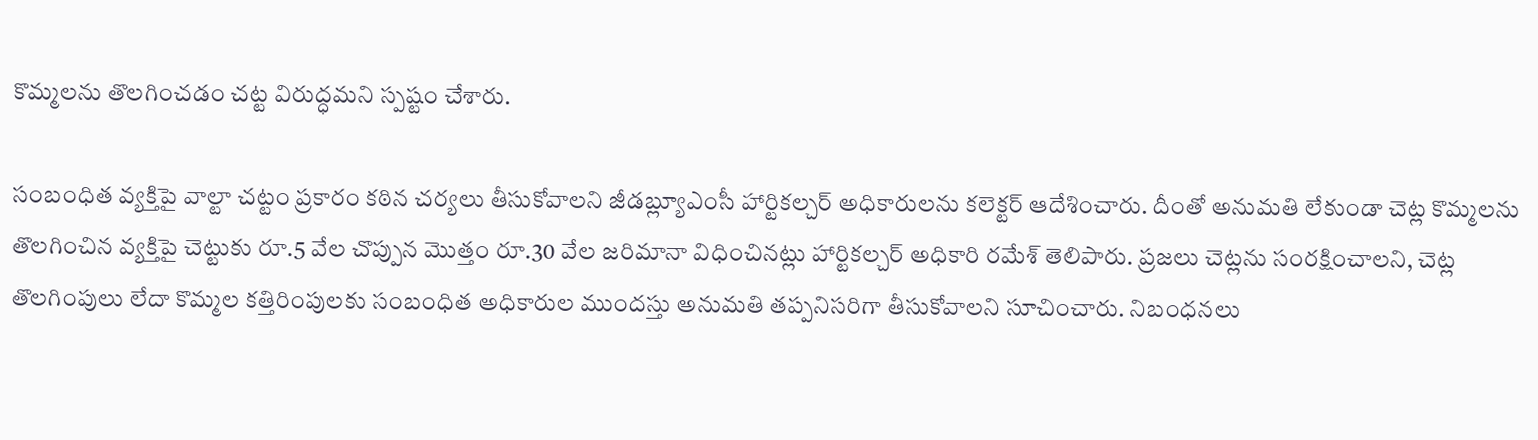కొమ్మలను తొలగించడం చట్ట విరుద్ధమని స్పష్టం చేశారు.

సంబంధిత వ్యక్తిపై వాల్టా చట్టం ప్రకారం కఠిన చర్యలు తీసుకోవాలని జీడబ్ల్యూఎంసీ హార్టికల్చర్ అధికారులను కలెక్టర్ ఆదేశించారు. దీంతో అనుమతి లేకుండా చెట్ల కొమ్మలను తొలగించిన వ్యక్తిపై చెట్టుకు రూ.5 వేల చొప్పున మొత్తం రూ.30 వేల జరిమానా విధించినట్లు హార్టికల్చర్ అధికారి రమేశ్ తెలిపారు. ప్రజలు చెట్లను సంరక్షించాలని, చెట్ల తొలగింపులు లేదా కొమ్మల కత్తిరింపులకు సంబంధిత అధికారుల ముందస్తు అనుమతి తప్పనిసరిగా తీసుకోవాలని సూచించారు. నిబంధనలు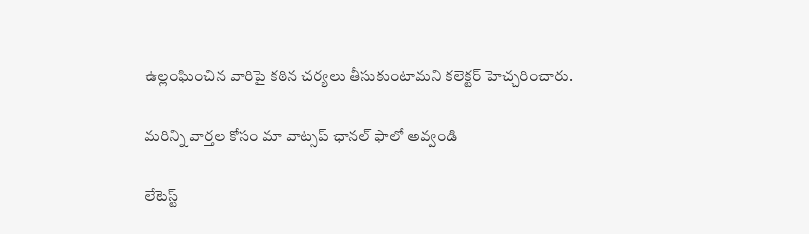ఉల్లంఘించిన వారిపై కఠిన చర్యలు తీసుకుంటామని కలెక్టర్ హెచ్చరించారు.

మ‌రిన్ని వార్త‌ల కోసం మా వాట్స‌ప్ ఛాన‌ల్ ఫాలో అవ్వండి

లేటెస్ట్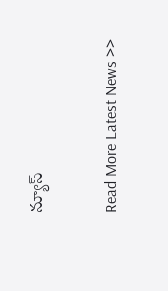న్యూస్‌

Read More Latest News >>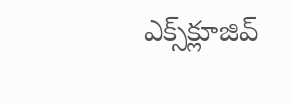ఎక్స్‌క్లూజివ్‌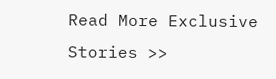Read More Exclusive Stories >>